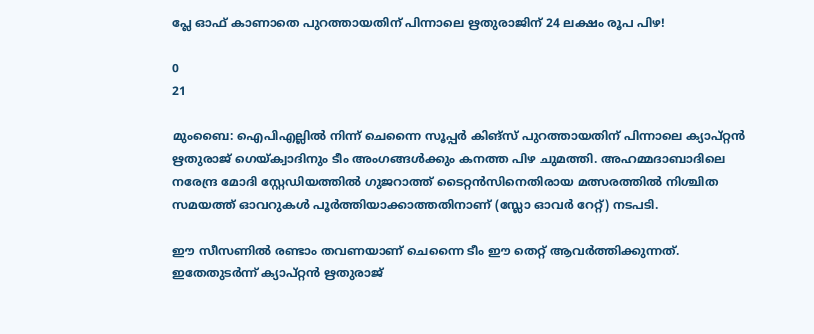പ്ലേ ഓഫ് കാണാതെ പുറത്തായതിന് പിന്നാലെ ഋതുരാജിന് 24 ലക്ഷം രൂപ പിഴ!

0
21

മുംബൈ: ഐപിഎല്ലില്‍ നിന്ന് ചെന്നൈ സൂപ്പർ കിങ്സ് പുറത്തായതിന് പിന്നാലെ ക്യാപ്റ്റൻ ഋതുരാജ് ഗെയ്‌ക്വാദിനും ടീം അംഗങ്ങൾക്കും കനത്ത പിഴ ചുമത്തി. അഹമ്മദാബാദിലെ നരേന്ദ്ര മോദി സ്റ്റേഡിയത്തിൽ ഗുജറാത്ത് ടൈറ്റൻസിനെതിരായ മത്സരത്തിൽ നിശ്ചിത സമയത്ത് ഓവറുകൾ പൂർത്തിയാക്കാത്തതിനാണ് (സ്ലോ ഓവർ റേറ്റ്) നടപടി.

ഈ സീസണിൽ രണ്ടാം തവണയാണ് ചെന്നൈ ടീം ഈ തെറ്റ് ആവർത്തിക്കുന്നത്. ഇതേതുടർന്ന് ക്യാപ്റ്റൻ ഋതുരാജ്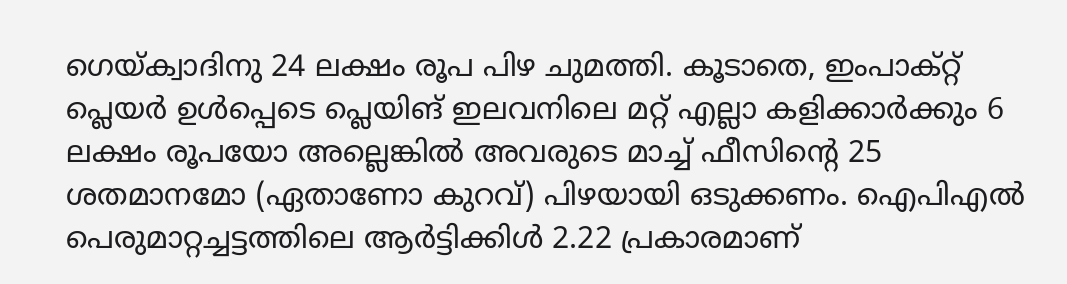ഗെയ്‌ക്വാദിനു 24 ലക്ഷം രൂപ പിഴ ചുമത്തി. കൂടാതെ, ഇംപാക്റ്റ് പ്ലെയർ ഉൾപ്പെടെ പ്ലെയിങ് ഇലവനിലെ മറ്റ് എല്ലാ കളിക്കാർക്കും 6 ലക്ഷം രൂപയോ അല്ലെങ്കിൽ അവരുടെ മാച്ച് ഫീസിന്‍റെ 25 ശതമാനമോ (ഏതാണോ കുറവ്) പിഴയായി ഒടുക്കണം. ഐപിഎൽ പെരുമാറ്റച്ചട്ടത്തിലെ ആർട്ടിക്കിൾ 2.22 പ്രകാരമാണ്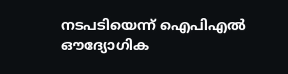നടപടിയെന്ന് ഐപിഎൽ ഔദ്യോഗിക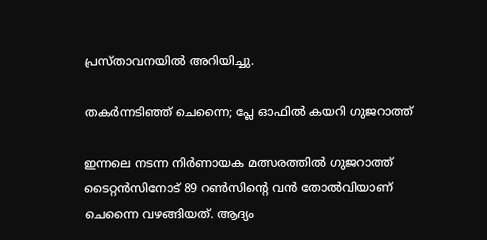പ്രസ്താവനയിൽ അറിയിച്ചു.

തകർന്നടിഞ്ഞ് ചെന്നൈ; പ്ലേ ഓഫിൽ കയറി ഗുജറാത്ത്

ഇന്നലെ നടന്ന നിർണായക മത്സരത്തിൽ ഗുജറാത്ത് ടൈറ്റൻസിനോട് 89 റൺസിന്റെ വൻ തോൽവിയാണ് ചെന്നൈ വഴങ്ങിയത്. ആദ്യം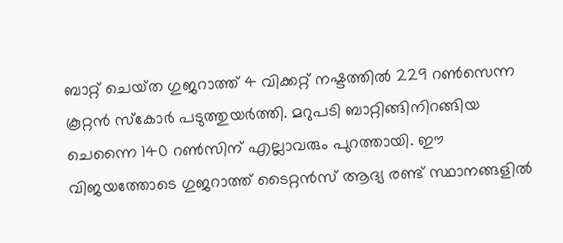ബാറ്റ് ചെയ്‌ത ഗുജറാത്ത് 4 വിക്കറ്റ് നഷ്ടത്തിൽ 229 റൺസെന്ന കൂറ്റൻ സ്കോർ പടുത്തുയർത്തി. മറുപടി ബാറ്റിങ്ങിനിറങ്ങിയ ചെന്നൈ 140 റൺസിന് എല്ലാവരും പുറത്തായി. ഈ വിജയത്തോടെ ഗുജറാത്ത് ടൈറ്റൻസ് ആദ്യ രണ്ട് സ്ഥാനങ്ങളിൽ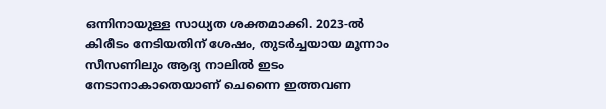ഒന്നിനായുള്ള സാധ്യത ശക്തമാക്കി. 2023-ൽ കിരീടം നേടിയതിന് ശേഷം, തുടർച്ചയായ മൂന്നാം സീസണിലും ആദ്യ നാലിൽ ഇടം നേടാനാകാതെയാണ് ചെന്നൈ ഇത്തവണ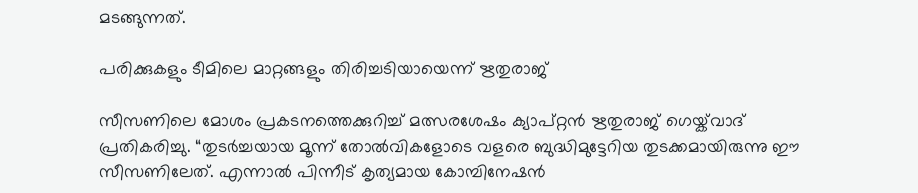മടങ്ങുന്നത്.

പരിക്കുകളും ടീമിലെ മാറ്റങ്ങളും തിരിച്ചടിയായെന്ന് ഋതുരാജ്

സീസണിലെ മോശം പ്രകടനത്തെക്കുറിച്ച് മത്സരശേഷം ക്യാപ്റ്റൻ ഋതുരാജ് ഗെയ്ക്‌വാദ് പ്രതികരിച്ചു. “തുടർച്ചയായ മൂന്ന് തോൽവികളോടെ വളരെ ബുദ്ധിമുട്ടേറിയ തുടക്കമായിരുന്നു ഈ സീസണിലേത്. എന്നാൽ പിന്നീട് കൃത്യമായ കോമ്പിനേഷൻ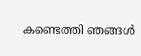കണ്ടെത്തി ഞങ്ങൾ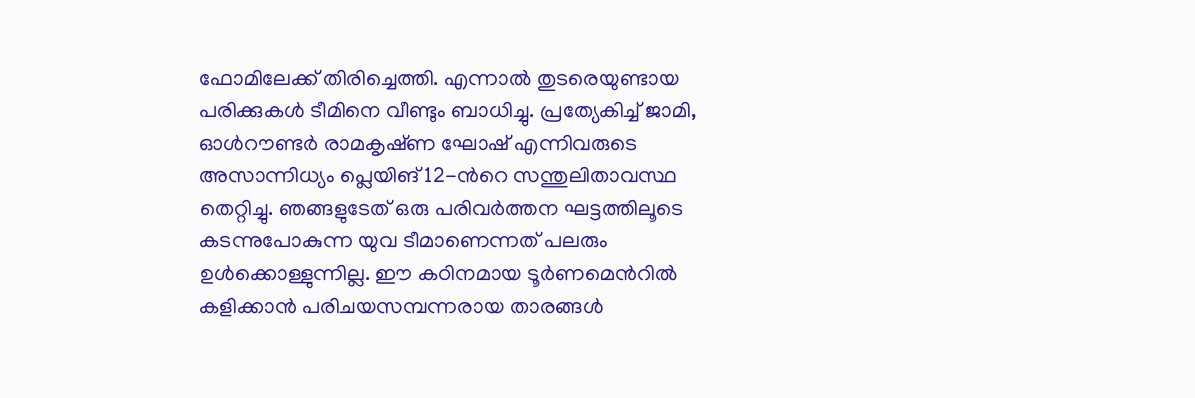ഫോമിലേക്ക് തിരിച്ചെത്തി. എന്നാൽ തുടരെയുണ്ടായ പരിക്കുകൾ ടീമിനെ വീണ്ടും ബാധിച്ചു. പ്രത്യേകിച്ച് ജാമി, ഓൾറൗണ്ടർ രാമകൃഷ്‌ണ ഘോഷ് എന്നിവരുടെ അസാന്നിധ്യം പ്ലെയിങ് 12-ന്‍റെ സന്തുലിതാവസ്ഥ തെറ്റിച്ചു. ഞങ്ങളുടേത് ഒരു പരിവർത്തന ഘട്ടത്തിലൂടെ കടന്നുപോകുന്ന യുവ ടീമാണെന്നത് പലരും ഉൾക്കൊള്ളുന്നില്ല. ഈ കഠിനമായ ടൂർണമെന്‍റില്‍ കളിക്കാൻ പരിചയസമ്പന്നരായ താരങ്ങൾ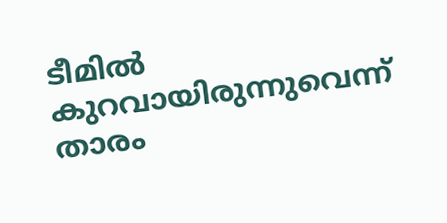ടീമിൽ കുറവായിരുന്നുവെന്ന് താരം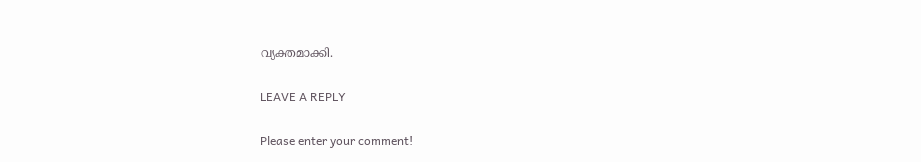വ്യക്തമാക്കി.

LEAVE A REPLY

Please enter your comment!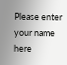Please enter your name here